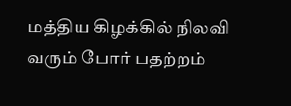மத்திய கிழக்கில் நிலவி வரும் போர் பதற்றம்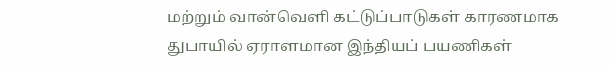மற்றும் வான்வெளி கட்டுப்பாடுகள் காரணமாக துபாயில் ஏராளமான இந்தியப் பயணிகள்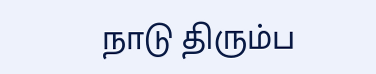நாடு திரும்ப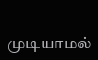முடியாமல்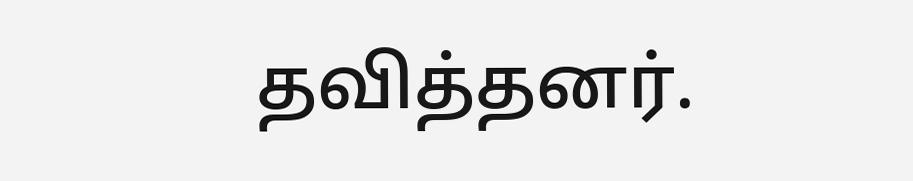தவித்தனர்.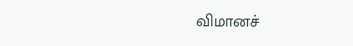விமானச்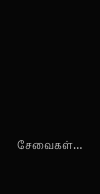சேவைகள்…